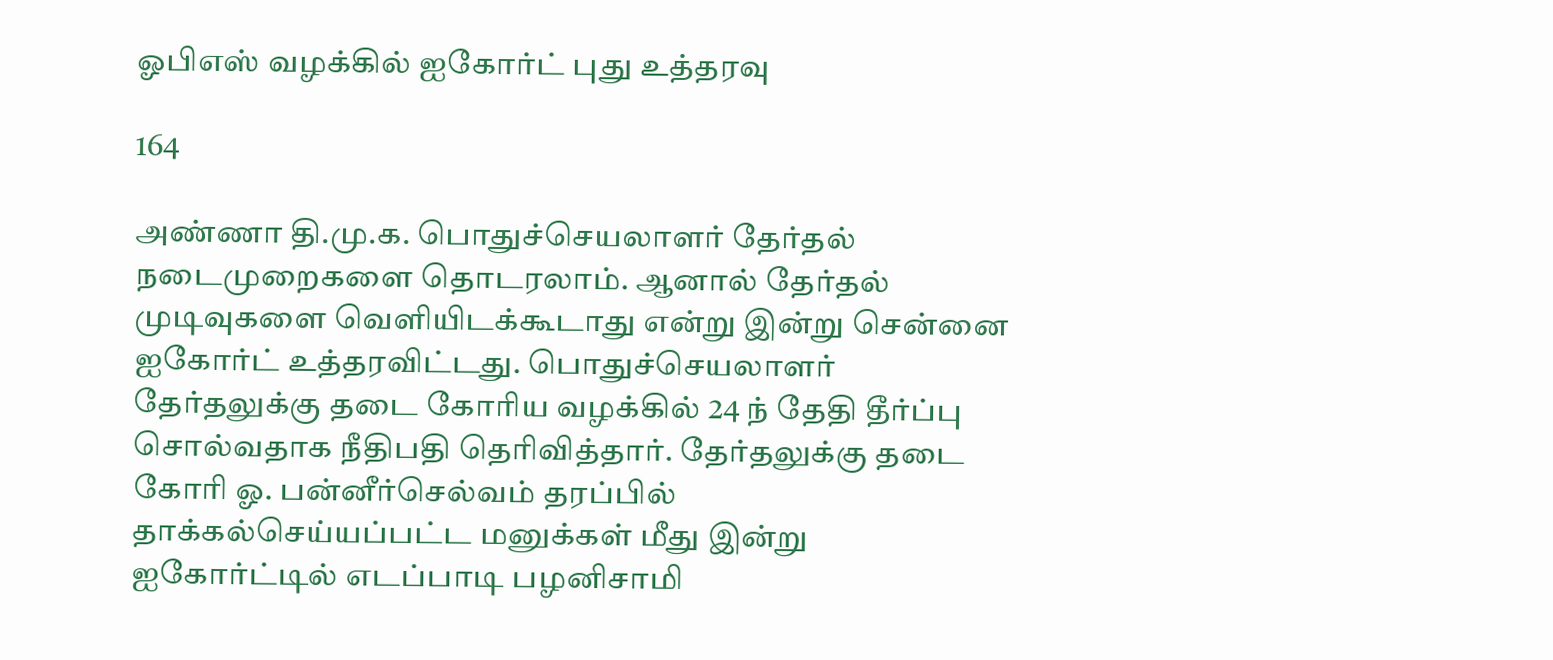ஓபிஎஸ் வழக்கில் ஐகோர்ட் புது உத்தரவு

164

அண்ணா தி.மு.க. பொதுச்செயலாளர் தேர்தல் நடைமுறைகளை தொடரலாம். ஆனால் தேர்தல் முடிவுகளை வெளியிடக்கூடாது என்று இன்று சென்னை ஐகோர்ட் உத்தரவிட்டது. பொதுச்செயலாளர் தேர்தலுக்கு தடை கோரிய வழக்கில் 24 ந் தேதி தீர்ப்பு சொல்வதாக நீதிபதி தெரிவித்தார். தேர்தலுக்கு தடை கோரி ஓ. பன்னீர்செல்வம் தரப்பில் தாக்கல்செய்யப்பட்ட மனுக்கள் மீது இன்று ஐகோர்ட்டில் எடப்பாடி பழனிசாமி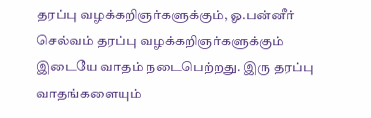தரப்பு வழக்கறிஞர்களுக்கும், ஓ.பன்னீர் செல்வம் தரப்பு வழக்கறிஞர்களுக்கும் இடையே வாதம் நடைபெற்றது. இரு தரப்பு வாதங்களையும்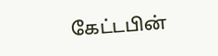கேட்டபின்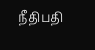நீதிபதி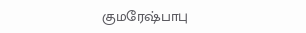குமரேஷ்பாபு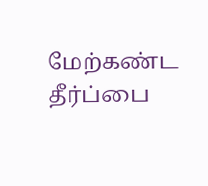மேற்கண்ட தீர்ப்பை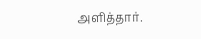அளித்தார்.